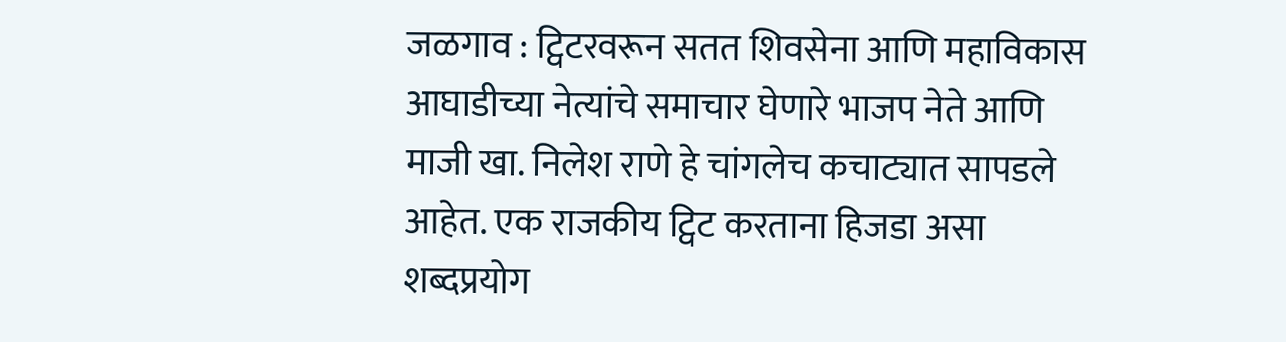जळगाव : ट्विटरवरून सतत शिवसेना आणि महाविकास आघाडीच्या नेत्यांचे समाचार घेणारे भाजप नेते आणि माजी खा. निलेश राणे हे चांगलेच कचाट्यात सापडले आहेत. एक राजकीय ट्विट करताना हिजडा असा शब्दप्रयोग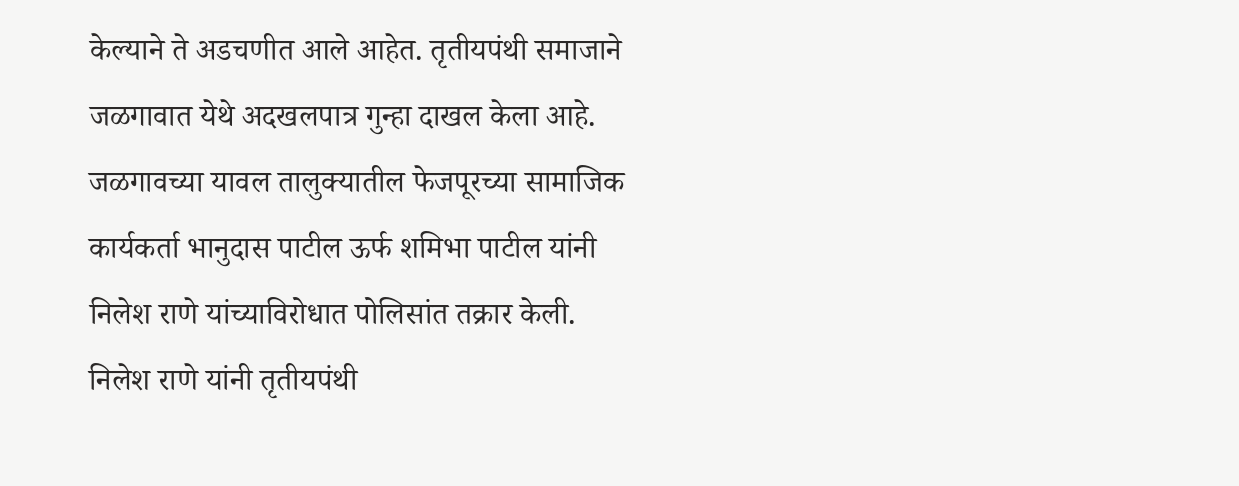केल्याने ते अडचणीत आले आहेत. तृतीयपंथी समाजाने जळगावात येथे अदखलपात्र गुन्हा दाखल केला आहे.
जळगावच्या यावल तालुक्यातील फेजपूरच्या सामाजिक कार्यकर्ता भानुदास पाटील ऊर्फ शमिभा पाटील यांनी निलेश राणे यांच्याविरोधात पोलिसांत तक्रार केली. निलेश राणे यांनी तृतीयपंथी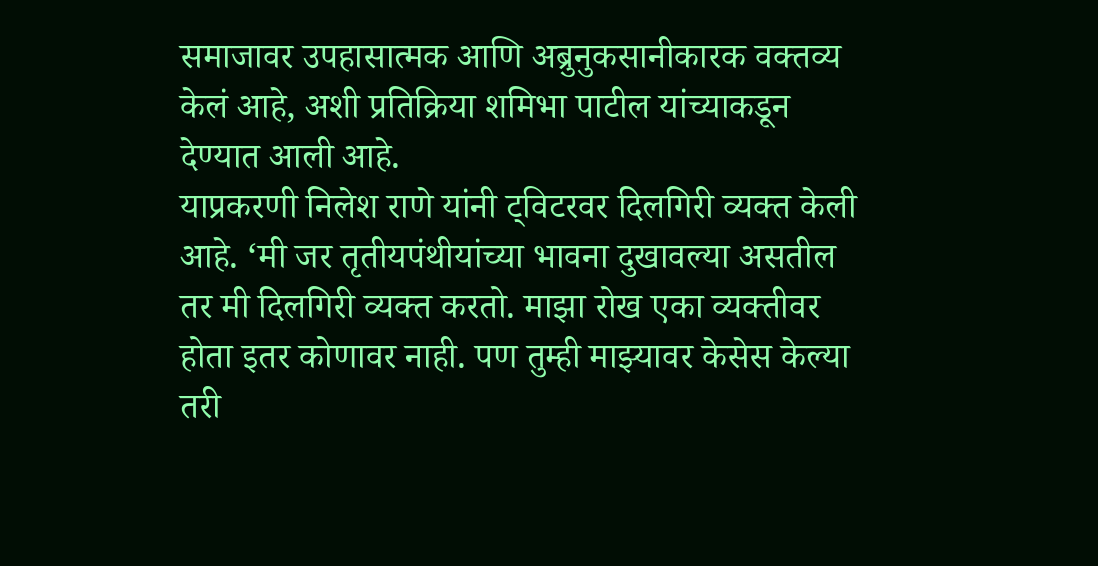समाजावर उपहासात्मक आणि अब्रुनुकसानीकारक वक्तव्य केलं आहे, अशी प्रतिक्रिया शमिभा पाटील यांच्याकडून देण्यात आली आहे.
याप्रकरणी निलेश राणे यांनी ट्विटरवर दिलगिरी व्यक्त केली आहे. ‘मी जर तृतीयपंथीयांच्या भावना दुखावल्या असतील तर मी दिलगिरी व्यक्त करतो. माझा रोख एका व्यक्तीवर होता इतर कोणावर नाही. पण तुम्ही माझ्यावर केसेस केल्या तरी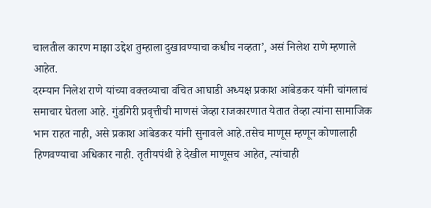चालतील कारण माझा उद्देश तुम्हाला दुखावण्याचा कधीच नव्हता’, असं निलेश राणे म्हणाले आहेत.
दरम्यान निलेश राणे यांच्या वक्तव्याचा वंचित आघाडी अध्यक्ष प्रकाश आंबेडकर यांनी चांगलाचं समाचार घेतला आहे. गुंडगिरी प्रवृत्तीची माणसं जेव्हा राजकारणात येतात तेव्हा त्यांना सामाजिक भान राहत नाही, असे प्रकाश आंबेडकर यांनी सुनावले आहे.तसेच माणूस म्हणून कोणालाही हिणवण्याचा अधिकार नाही. तृतीयपंथी हे देखील माणूसच आहेत, त्यांचाही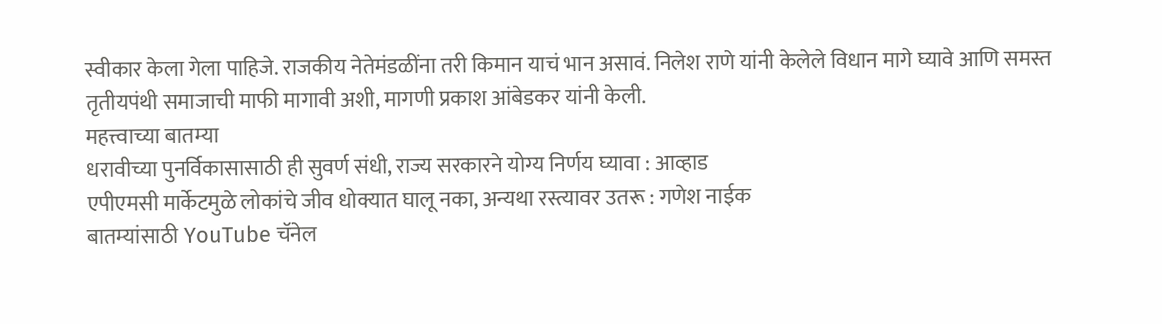स्वीकार केला गेला पाहिजे. राजकीय नेतेमंडळींना तरी किमान याचं भान असावं. निलेश राणे यांनी केलेले विधान मागे घ्यावे आणि समस्त तृतीयपंथी समाजाची माफी मागावी अशी, मागणी प्रकाश आंबेडकर यांनी केली.
महत्त्वाच्या बातम्या
धरावीच्या पुनर्विकासासाठी ही सुवर्ण संधी, राज्य सरकारने योग्य निर्णय घ्यावा : आव्हाड
एपीएमसी मार्केटमुळे लोकांचे जीव धोक्यात घालू नका, अन्यथा रस्त्यावर उतरू : गणेश नाईक
बातम्यांसाठी YouTube चॅनेल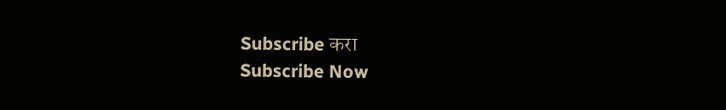Subscribe करा
Subscribe Now